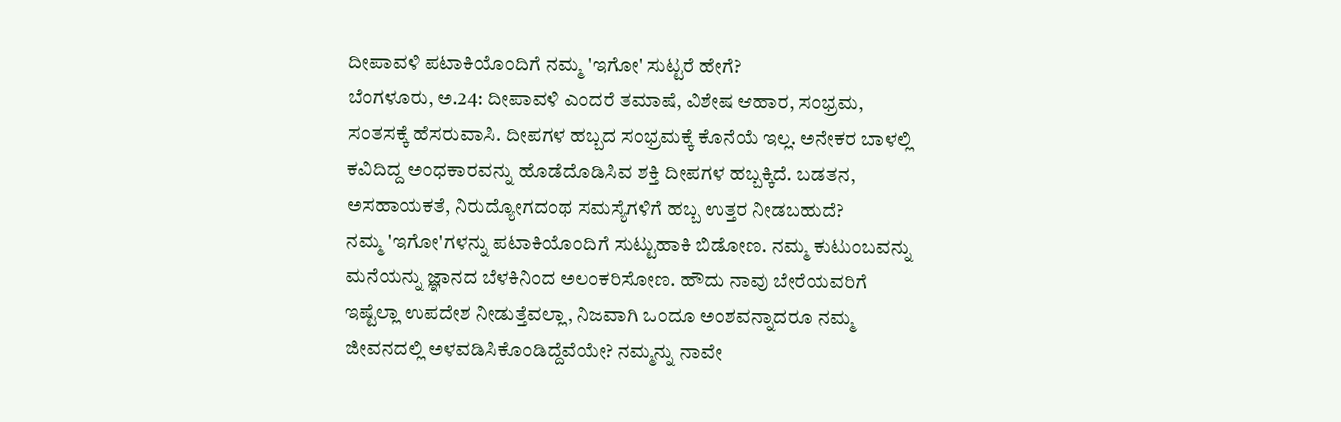ದೀಪಾವಳಿ ಪಟಾಕಿಯೊಂದಿಗೆ ನಮ್ಮ 'ಇಗೋ' ಸುಟ್ಟರೆ ಹೇಗೆ?
ಬೆಂಗಳೂರು, ಅ.24: ದೀಪಾವಳಿ ಎಂದರೆ ತಮಾಷೆ, ವಿಶೇಷ ಆಹಾರ, ಸಂಭ್ರಮ, ಸಂತಸಕ್ಕೆ ಹೆಸರುವಾಸಿ. ದೀಪಗಳ ಹಬ್ಬದ ಸಂಭ್ರಮಕ್ಕೆ ಕೊನೆಯೆ ಇಲ್ಲ. ಅನೇಕರ ಬಾಳಲ್ಲಿ ಕವಿದಿದ್ದ ಅಂಧಕಾರವನ್ನು ಹೊಡೆದೊಡಿಸಿವ ಶಕ್ತಿ ದೀಪಗಳ ಹಬ್ಬಕ್ಕಿದೆ. ಬಡತನ, ಅಸಹಾಯಕತೆ, ನಿರುದ್ಯೋಗದಂಥ ಸಮಸ್ಯೆಗಳಿಗೆ ಹಬ್ಬ ಉತ್ತರ ನೀಡಬಹುದೆ?
ನಮ್ಮ 'ಇಗೋ'ಗಳನ್ನು ಪಟಾಕಿಯೊಂದಿಗೆ ಸುಟ್ಟುಹಾಕಿ ಬಿಡೋಣ. ನಮ್ಮ ಕುಟುಂಬವನ್ನು ಮನೆಯನ್ನು ಜ್ಞಾನದ ಬೆಳಕಿನಿಂದ ಅಲಂಕರಿಸೋಣ. ಹೌದು ನಾವು ಬೇರೆಯವರಿಗೆ ಇಷ್ಟೆಲ್ಲಾ ಉಪದೇಶ ನೀಡುತ್ತೆವಲ್ಲಾ, ನಿಜವಾಗಿ ಒಂದೂ ಅಂಶವನ್ನಾದರೂ ನಮ್ಮ ಜೀವನದಲ್ಲಿ ಅಳವಡಿಸಿಕೊಂಡಿದ್ದೆವೆಯೇ? ನಮ್ಮನ್ನು ನಾವೇ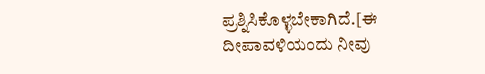ಪ್ರಶ್ನಿಸಿಕೊಳ್ಳಬೇಕಾಗಿದೆ.[ಈ ದೀಪಾವಳಿಯಂದು ನೀವು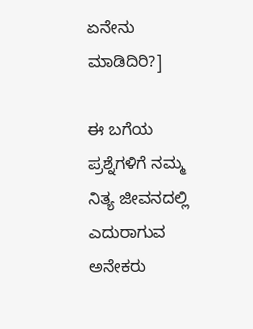ಏನೇನು ಮಾಡಿದಿರಿ?]

ಈ ಬಗೆಯ ಪ್ರಶ್ನೆಗಳಿಗೆ ನಮ್ಮ ನಿತ್ಯ ಜೀವನದಲ್ಲಿ ಎದುರಾಗುವ ಅನೇಕರು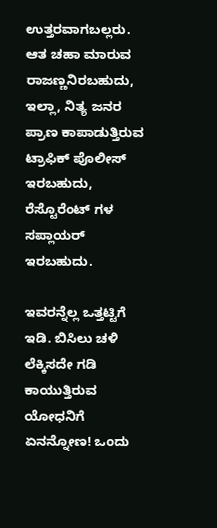ಉತ್ತರವಾಗಬಲ್ಲರು. ಆತ ಚಹಾ ಮಾರುವ ರಾಜಣ್ಣನಿರಬಹುದು, ಇಲ್ಲಾ, ನಿತ್ಯ ಜನರ ಪ್ರಾಣ ಕಾಪಾಡುತ್ತಿರುವ ಟ್ರಾಫಿಕ್ ಪೊಲೀಸ್ ಇರಬಹುದು, ರೆಸ್ಟೊರೆಂಟ್ ಗಳ ಸಪ್ಲಾಯರ್ ಇರಬಹುದು.

ಇವರನ್ನೆಲ್ಲ ಒತ್ತಟ್ಟಿಗೆ ಇಡಿ. ಬಿಸಿಲು ಚಳಿ ಲೆಕ್ಕಿಸದೇ ಗಡಿ ಕಾಯುತ್ತಿರುವ ಯೋಧನಿಗೆ ಏನನ್ನೋಣ! ಒಂದು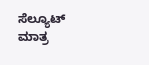ಸೆಲ್ಯೂಟ್ ಮಾತ್ರ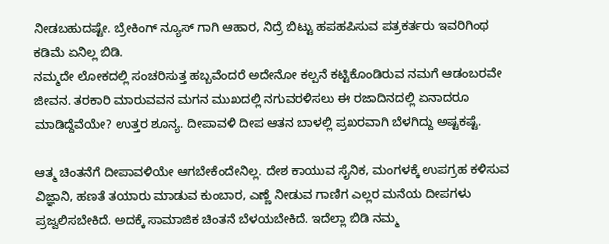ನೀಡಬಹುದಷ್ಟೇ. ಬ್ರೇಕಿಂಗ್ ನ್ಯೂಸ್ ಗಾಗಿ ಆಹಾರ, ನಿದ್ರೆ ಬಿಟ್ಟು ಹಪಹಪಿಸುವ ಪತ್ರಕರ್ತರು ಇವರಿಗಿಂಥ ಕಡಿಮೆ ಏನಿಲ್ಲ ಬಿಡಿ.
ನಮ್ಮದೇ ಲೋಕದಲ್ಲಿ ಸಂಚರಿಸುತ್ತ ಹಬ್ಬವೆಂದರೆ ಅದೇನೋ ಕಲ್ಪನೆ ಕಟ್ಟಿಕೊಂಡಿರುವ ನಮಗೆ ಆಡಂಬರವೇ ಜೀವನ. ತರಕಾರಿ ಮಾರುವವನ ಮಗನ ಮುಖದಲ್ಲಿ ನಗುವರಳಿಸಲು ಈ ರಜಾದಿನದಲ್ಲಿ ಏನಾದರೂ ಮಾಡಿದ್ದೆವೆಯೇ? ಉತ್ತರ ಶೂನ್ಯ. ದೀಪಾವಳಿ ದೀಪ ಆತನ ಬಾಳಲ್ಲಿ ಪ್ರಖರವಾಗಿ ಬೆಳಗಿದ್ದು ಅಷ್ಟಕಷ್ಟೆ.

ಆತ್ಮ ಚಿಂತನೆಗೆ ದೀಪಾವಳಿಯೇ ಆಗಬೇಕೆಂದೇನಿಲ್ಲ. ದೇಶ ಕಾಯುವ ಸೈನಿಕ, ಮಂಗಳಕ್ಕೆ ಉಪಗ್ರಹ ಕಳಿಸುವ ವಿಜ್ಞಾನಿ, ಹಣತೆ ತಯಾರು ಮಾಡುವ ಕುಂಬಾರ, ಎಣ್ಣೆ ನೀಡುವ ಗಾಣಿಗ ಎಲ್ಲರ ಮನೆಯ ದೀಪಗಳು ಪ್ರಜ್ವಲಿಸಬೇಕಿದೆ. ಅದಕ್ಕೆ ಸಾಮಾಜಿಕ ಚಿಂತನೆ ಬೆಳಯಬೇಕಿದೆ. ಇದೆಲ್ಲಾ ಬಿಡಿ ನಮ್ಮ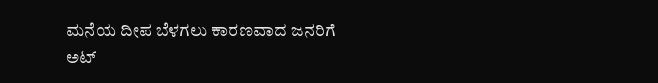ಮನೆಯ ದೀಪ ಬೆಳಗಲು ಕಾರಣವಾದ ಜನರಿಗೆ ಅಟ್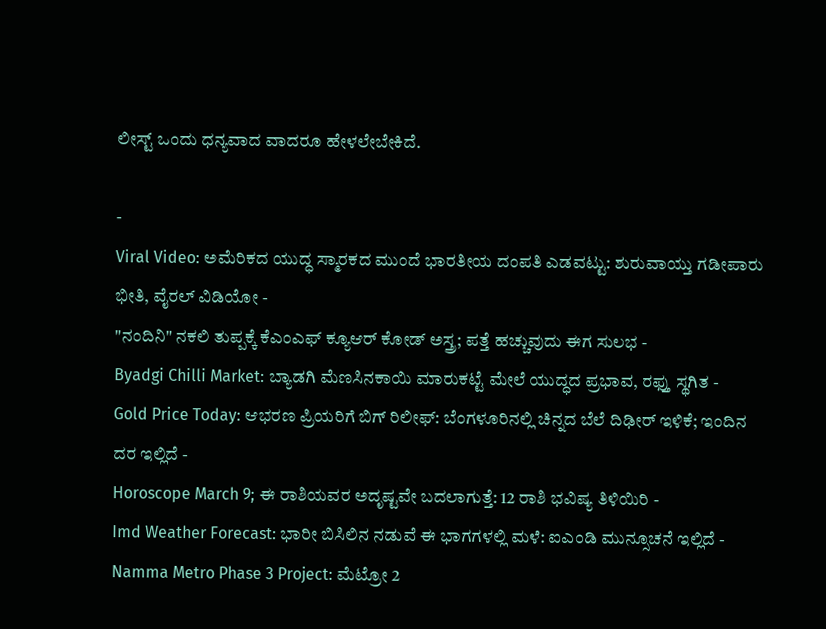ಲೀಸ್ಟ್ ಒಂದು ಧನ್ಯವಾದ ವಾದರೂ ಹೇಳಲೇಬೇಕಿದೆ.

-
Viral Video: ಅಮೆರಿಕದ ಯುದ್ಧ ಸ್ಮಾರಕದ ಮುಂದೆ ಭಾರತೀಯ ದಂಪತಿ ಎಡವಟ್ಟು: ಶುರುವಾಯ್ತು ಗಡೀಪಾರು ಭೀತಿ, ವೈರಲ್ ವಿಡಿಯೋ -
"ನಂದಿನಿ" ನಕಲಿ ತುಪ್ಪಕ್ಕೆ ಕೆಎಂಎಫ್ ಕ್ಯೂಆರ್ ಕೋಡ್ ಅಸ್ತ್ರ; ಪತ್ತೆ ಹಚ್ಚುವುದು ಈಗ ಸುಲಭ -
Byadgi Chilli Market: ಬ್ಯಾಡಗಿ ಮೆಣಸಿನಕಾಯಿ ಮಾರುಕಟ್ಟೆ ಮೇಲೆ ಯುದ್ಧದ ಪ್ರಭಾವ, ರಫ್ತು ಸ್ಥಗಿತ -
Gold Price Today: ಆಭರಣ ಪ್ರಿಯರಿಗೆ ಬಿಗ್ ರಿಲೀಫ್: ಬೆಂಗಳೂರಿನಲ್ಲಿ ಚಿನ್ನದ ಬೆಲೆ ದಿಢೀರ್ ಇಳಿಕೆ; ಇಂದಿನ ದರ ಇಲ್ಲಿದೆ -
Horoscope March 9; ಈ ರಾಶಿಯವರ ಅದೃಷ್ಟವೇ ಬದಲಾಗುತ್ತೆ: 12 ರಾಶಿ ಭವಿಷ್ಯ ತಿಳಿಯಿರಿ -
Imd Weather Forecast: ಭಾರೀ ಬಿಸಿಲಿನ ನಡುವೆ ಈ ಭಾಗಗಳಲ್ಲಿ ಮಳೆ: ಐಎಂಡಿ ಮುನ್ಸೂಚನೆ ಇಲ್ಲಿದೆ -
Namma Metro Phase 3 Project: ಮೆಟ್ರೋ 2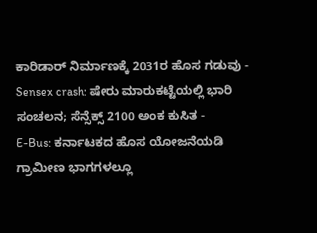ಕಾರಿಡಾರ್ ನಿರ್ಮಾಣಕ್ಕೆ 2031ರ ಹೊಸ ಗಡುವು -
Sensex crash: ಷೇರು ಮಾರುಕಟ್ಟೆಯಲ್ಲಿ ಭಾರಿ ಸಂಚಲನ; ಸೆನ್ಸೆಕ್ಸ್ 2100 ಅಂಕ ಕುಸಿತ -
E-Bus: ಕರ್ನಾಟಕದ ಹೊಸ ಯೋಜನೆಯಡಿ ಗ್ರಾಮೀಣ ಭಾಗಗಳಲ್ಲೂ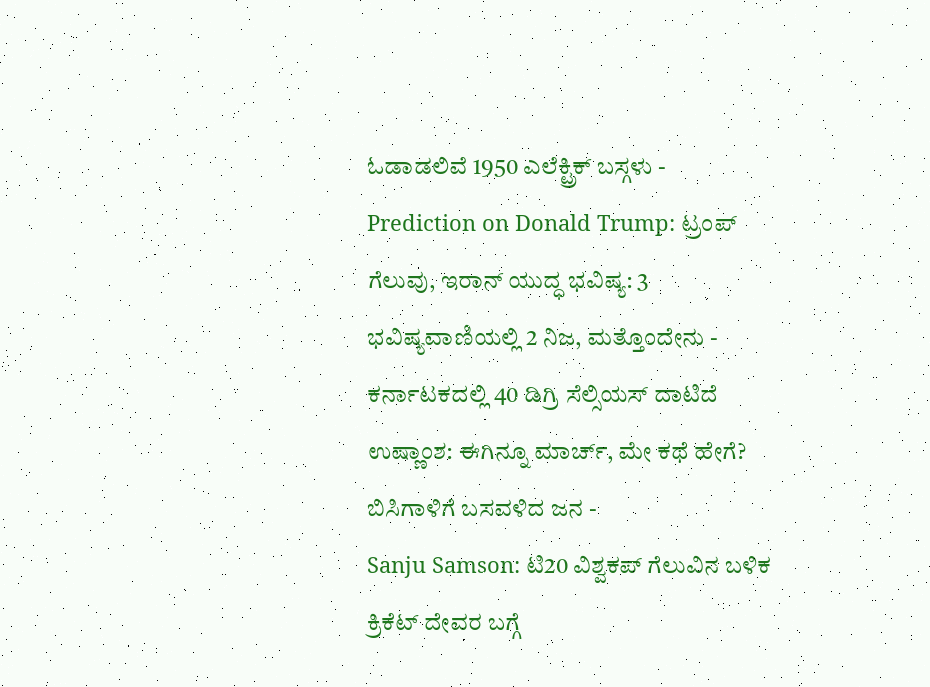ಓಡಾಡಲಿವೆ 1950 ಎಲೆಕ್ಟ್ರಿಕ್ ಬಸ್ಗಳು -
Prediction on Donald Trump: ಟ್ರಂಪ್ ಗೆಲುವು, ಇರಾನ್ ಯುದ್ಧ ಭವಿಷ್ಯ: 3 ಭವಿಷ್ಯವಾಣಿಯಲ್ಲಿ 2 ನಿಜ, ಮತ್ತೊಂದೇನು -
ಕರ್ನಾಟಕದಲ್ಲಿ 40 ಡಿಗ್ರಿ ಸೆಲ್ಸಿಯಸ್ ದಾಟಿದೆ ಉಷ್ಣಾಂಶ: ಈಗಿನ್ನೂ ಮಾರ್ಚ್, ಮೇ ಕಥೆ ಹೇಗೆ? ಬಿಸಿಗಾಳಿಗೆ ಬಸವಳಿದ ಜನ -
Sanju Samson: ಟಿ20 ವಿಶ್ವಕಪ್ ಗೆಲುವಿನ ಬಳಿಕ ಕ್ರಿಕೆಟ್ ದೇವರ ಬಗ್ಗೆ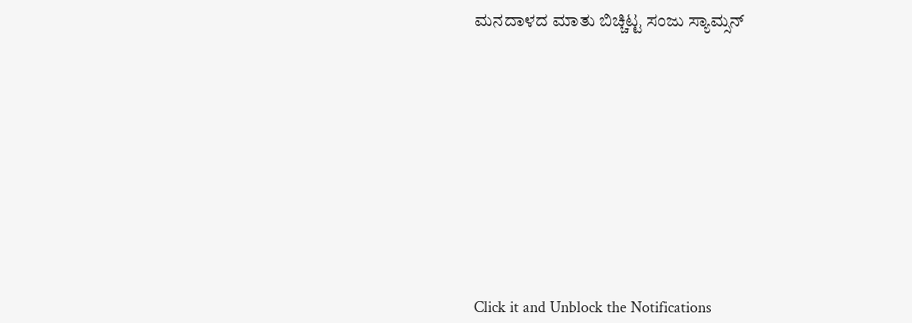ಮನದಾಳದ ಮಾತು ಬಿಚ್ಚಿಟ್ಟ ಸಂಜು ಸ್ಯಾಮ್ಸನ್












Click it and Unblock the Notifications